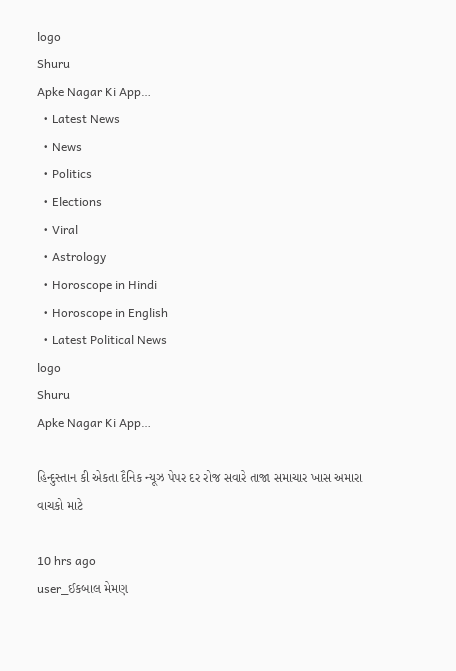logo
Shuru
Apke Nagar Ki App…
  • Latest News
  • News
  • Politics
  • Elections
  • Viral
  • Astrology
  • Horoscope in Hindi
  • Horoscope in English
  • Latest Political News
logo
Shuru
Apke Nagar Ki App…

હિન્દુસ્તાન કી એકતા દૈનિક ન્યૂઝ પેપર દર રોજ સવારે તાજા સમાચાર ખાસ અમારા વાચકો માટે

10 hrs ago
user_ઈકબાલ મેમણ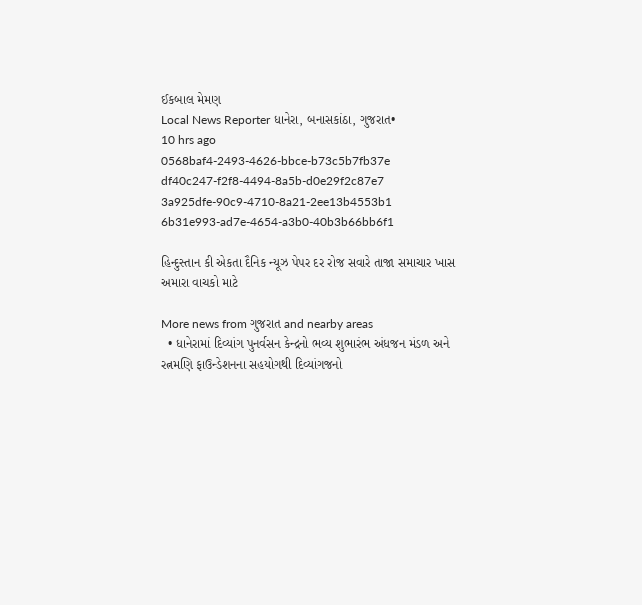ઈકબાલ મેમણ
Local News Reporter ધાનેરા, બનાસકાંઠા, ગુજરાત•
10 hrs ago
0568baf4-2493-4626-bbce-b73c5b7fb37e
df40c247-f2f8-4494-8a5b-d0e29f2c87e7
3a925dfe-90c9-4710-8a21-2ee13b4553b1
6b31e993-ad7e-4654-a3b0-40b3b66bb6f1

હિન્દુસ્તાન કી એકતા દૈનિક ન્યૂઝ પેપર દર રોજ સવારે તાજા સમાચાર ખાસ અમારા વાચકો માટે

More news from ગુજરાત and nearby areas
  • ધાનેરામાં દિવ્યાંગ પુનર્વસન કેન્દ્રનો ભવ્ય શુભારંભ અંધજન મંડળ અને રત્નમણિ ફાઉન્ડેશનના સહયોગથી દિવ્યાંગજનો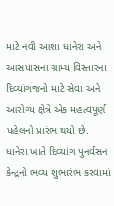માટે નવી આશા ધાનેરા અને આસપાસના ગ્રામ્ય વિસ્તારના દિવ્યાંગજનો માટે સેવા અને આરોગ્ય ક્ષેત્રે એક મહત્વપૂર્ણ પહેલનો પ્રારંભ થયો છે. ધાનેરા ખાતે દિવ્યાંગ પુનર્વસન કેન્દ્રનો ભવ્ય શુભારંભ કરવામાં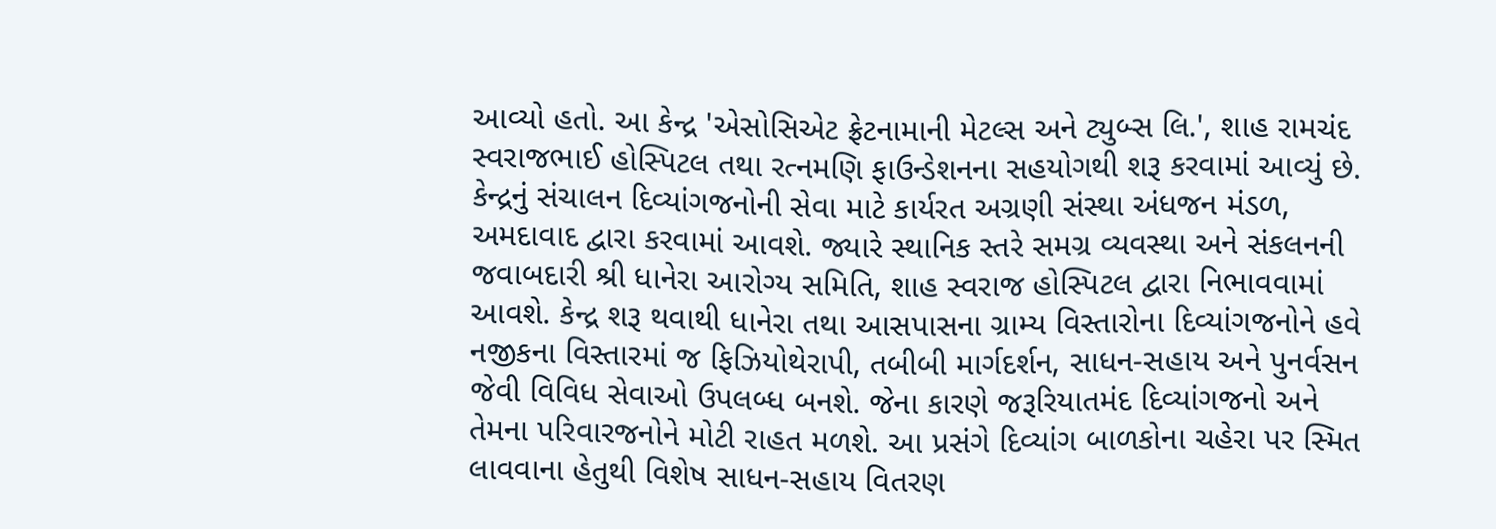આવ્યો હતો. આ કેન્દ્ર 'એસોસિએટ ફ્રેટનામાની મેટલ્સ અને ટ્યુબ્સ લિ.', શાહ રામચંદ સ્વરાજભાઈ હોસ્પિટલ તથા રત્નમણિ ફાઉન્ડેશનના સહયોગથી શરૂ કરવામાં આવ્યું છે. કેન્દ્રનું સંચાલન દિવ્યાંગજનોની સેવા માટે કાર્યરત અગ્રણી સંસ્થા અંધજન મંડળ, અમદાવાદ દ્વારા કરવામાં આવશે. જ્યારે સ્થાનિક સ્તરે સમગ્ર વ્યવસ્થા અને સંકલનની જવાબદારી શ્રી ધાનેરા આરોગ્ય સમિતિ, શાહ સ્વરાજ હોસ્પિટલ દ્વારા નિભાવવામાં આવશે. કેન્દ્ર શરૂ થવાથી ધાનેરા તથા આસપાસના ગ્રામ્ય વિસ્તારોના દિવ્યાંગજનોને હવે નજીકના વિસ્તારમાં જ ફિઝિયોથેરાપી, તબીબી માર્ગદર્શન, સાધન-સહાય અને પુનર્વસન જેવી વિવિધ સેવાઓ ઉપલબ્ધ બનશે. જેના કારણે જરૂરિયાતમંદ દિવ્યાંગજનો અને તેમના પરિવારજનોને મોટી રાહત મળશે. આ પ્રસંગે દિવ્યાંગ બાળકોના ચહેરા પર સ્મિત લાવવાના હેતુથી વિશેષ સાધન-સહાય વિતરણ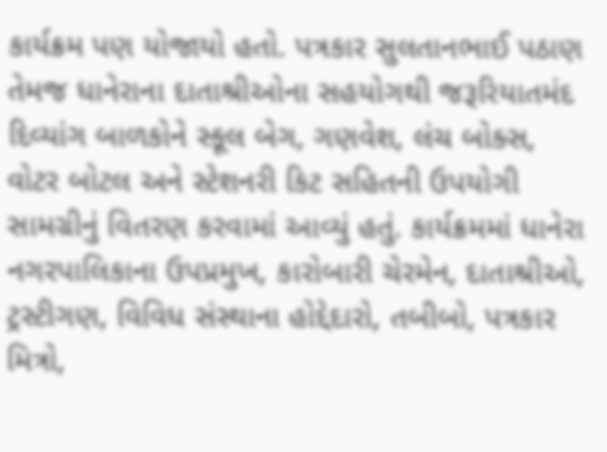કાર્યક્રમ પણ યોજાયો હતો. પત્રકાર સુલતાનભાઈ પઠાણ તેમજ ધાનેરાના દાતાશ્રીઓના સહયોગથી જરૂરિયાતમંદ દિવ્યાંગ બાળકોને સ્કૂલ બેગ, ગણવેશ, લંચ બોક્સ, વોટર બોટલ અને સ્ટેશનરી કિટ સહિતની ઉપયોગી સામગ્રીનું વિતરણ કરવામાં આવ્યું હતું. કાર્યક્રમમાં ધાનેરા નગરપાલિકાના ઉપપ્રમુખ, કારોબારી ચેરમેન, દાતાશ્રીઓ, ટ્રસ્ટીગણ, વિવિધ સંસ્થાના હોદ્દેદારો, તબીબો, પત્રકાર મિત્રો,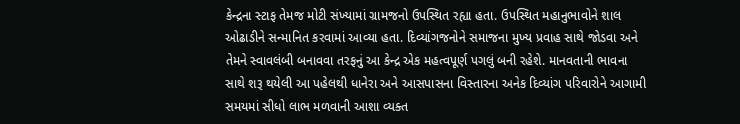કેન્દ્રના સ્ટાફ તેમજ મોટી સંખ્યામાં ગ્રામજનો ઉપસ્થિત રહ્યા હતા. ઉપસ્થિત મહાનુભાવોને શાલ ઓઢાડીને સન્માનિત કરવામાં આવ્યા હતા. દિવ્યાંગજનોને સમાજના મુખ્ય પ્રવાહ સાથે જોડવા અને તેમને સ્વાવલંબી બનાવવા તરફનું આ કેન્દ્ર એક મહત્વપૂર્ણ પગલું બની રહેશે. માનવતાની ભાવના સાથે શરૂ થયેલી આ પહેલથી ધાનેરા અને આસપાસના વિસ્તારના અનેક દિવ્યાંગ પરિવારોને આગામી સમયમાં સીધો લાભ મળવાની આશા વ્યક્ત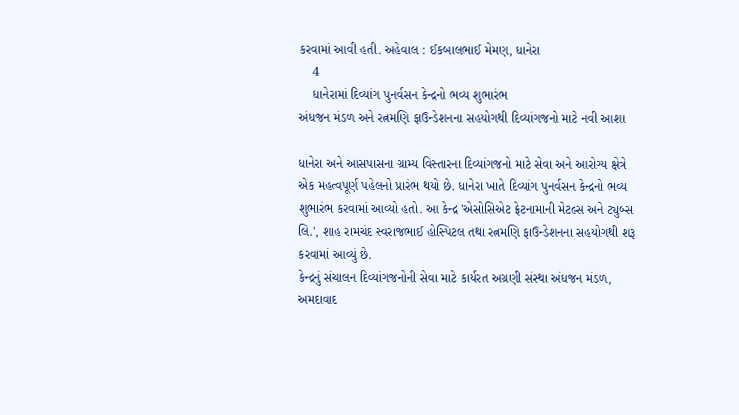કરવામાં આવી હતી. અહેવાલ : ઈકબાલભાઈ મેમણ, ધાનેરા
    4
    ધાનેરામાં દિવ્યાંગ પુનર્વસન કેન્દ્રનો ભવ્ય શુભારંભ
અંધજન મંડળ અને રત્નમણિ ફાઉન્ડેશનના સહયોગથી દિવ્યાંગજનો માટે નવી આશા

ધાનેરા અને આસપાસના ગ્રામ્ય વિસ્તારના દિવ્યાંગજનો માટે સેવા અને આરોગ્ય ક્ષેત્રે એક મહત્વપૂર્ણ પહેલનો પ્રારંભ થયો છે. ધાનેરા ખાતે દિવ્યાંગ પુનર્વસન કેન્દ્રનો ભવ્ય શુભારંભ કરવામાં આવ્યો હતો. આ કેન્દ્ર 'એસોસિએટ ફ્રેટનામાની મેટલ્સ અને ટ્યુબ્સ લિ.', શાહ રામચંદ સ્વરાજભાઈ હોસ્પિટલ તથા રત્નમણિ ફાઉન્ડેશનના સહયોગથી શરૂ કરવામાં આવ્યું છે.
કેન્દ્રનું સંચાલન દિવ્યાંગજનોની સેવા માટે કાર્યરત અગ્રણી સંસ્થા અંધજન મંડળ, અમદાવાદ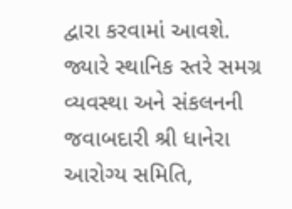દ્વારા કરવામાં આવશે. જ્યારે સ્થાનિક સ્તરે સમગ્ર વ્યવસ્થા અને સંકલનની જવાબદારી શ્રી ધાનેરા આરોગ્ય સમિતિ,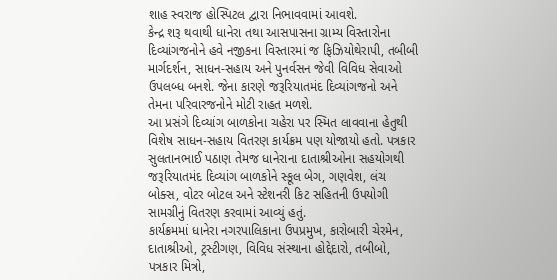શાહ સ્વરાજ હોસ્પિટલ દ્વારા નિભાવવામાં આવશે.
કેન્દ્ર શરૂ થવાથી ધાનેરા તથા આસપાસના ગ્રામ્ય વિસ્તારોના દિવ્યાંગજનોને હવે નજીકના વિસ્તારમાં જ ફિઝિયોથેરાપી, તબીબી માર્ગદર્શન, સાધન-સહાય અને પુનર્વસન જેવી વિવિધ સેવાઓ ઉપલબ્ધ બનશે. જેના કારણે જરૂરિયાતમંદ દિવ્યાંગજનો અને તેમના પરિવારજનોને મોટી રાહત મળશે.
આ પ્રસંગે દિવ્યાંગ બાળકોના ચહેરા પર સ્મિત લાવવાના હેતુથી વિશેષ સાધન-સહાય વિતરણ કાર્યક્રમ પણ યોજાયો હતો. પત્રકાર સુલતાનભાઈ પઠાણ તેમજ ધાનેરાના દાતાશ્રીઓના સહયોગથી જરૂરિયાતમંદ દિવ્યાંગ બાળકોને સ્કૂલ બેગ, ગણવેશ, લંચ બોક્સ, વોટર બોટલ અને સ્ટેશનરી કિટ સહિતની ઉપયોગી સામગ્રીનું વિતરણ કરવામાં આવ્યું હતું.
કાર્યક્રમમાં ધાનેરા નગરપાલિકાના ઉપપ્રમુખ, કારોબારી ચેરમેન, દાતાશ્રીઓ, ટ્રસ્ટીગણ, વિવિધ સંસ્થાના હોદ્દેદારો, તબીબો, પત્રકાર મિત્રો,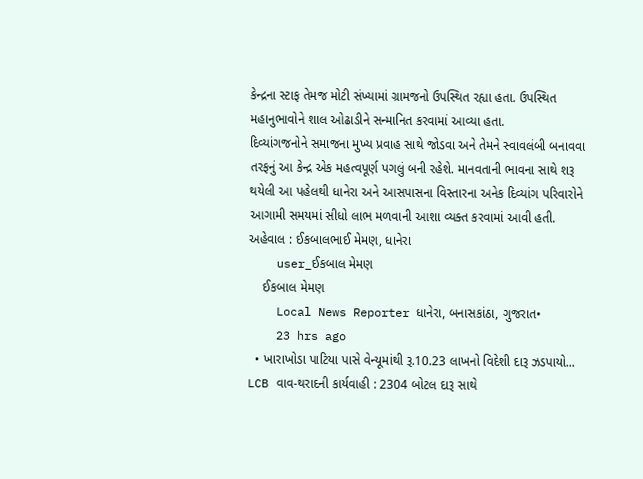કેન્દ્રના સ્ટાફ તેમજ મોટી સંખ્યામાં ગ્રામજનો ઉપસ્થિત રહ્યા હતા. ઉપસ્થિત મહાનુભાવોને શાલ ઓઢાડીને સન્માનિત કરવામાં આવ્યા હતા.
દિવ્યાંગજનોને સમાજના મુખ્ય પ્રવાહ સાથે જોડવા અને તેમને સ્વાવલંબી બનાવવા તરફનું આ કેન્દ્ર એક મહત્વપૂર્ણ પગલું બની રહેશે. માનવતાની ભાવના સાથે શરૂ થયેલી આ પહેલથી ધાનેરા અને આસપાસના વિસ્તારના અનેક દિવ્યાંગ પરિવારોને આગામી સમયમાં સીધો લાભ મળવાની આશા વ્યક્ત કરવામાં આવી હતી.
અહેવાલ : ઈકબાલભાઈ મેમણ, ધાનેરા
    user_ઈકબાલ મેમણ
    ઈકબાલ મેમણ
    Local News Reporter ધાનેરા, બનાસકાંઠા, ગુજરાત•
    23 hrs ago
  • ખારાખોડા પાટિયા પાસે વેન્યૂમાંથી રૂ.10.23 લાખનો વિદેશી દારૂ ઝડપાયો... LCB વાવ-થરાદની કાર્યવાહી : 2304 બોટલ દારૂ સાથે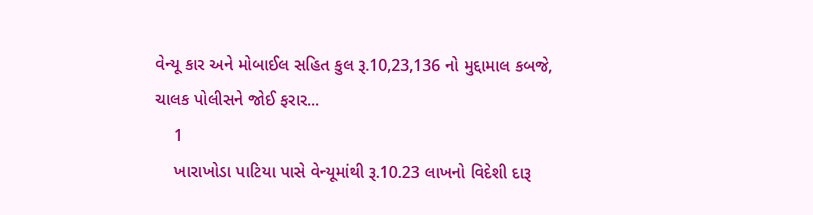વેન્યૂ કાર અને મોબાઈલ સહિત કુલ રૂ.10,23,136 નો મુદ્દામાલ કબજે, ચાલક પોલીસને જોઈ ફરાર...
    1
    ખારાખોડા પાટિયા પાસે વેન્યૂમાંથી રૂ.10.23 લાખનો વિદેશી દારૂ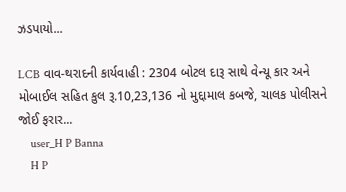ઝડપાયો...

LCB વાવ-થરાદની કાર્યવાહી : 2304 બોટલ દારૂ સાથે વેન્યૂ કાર અને મોબાઈલ સહિત કુલ રૂ.10,23,136 નો મુદ્દામાલ કબજે, ચાલક પોલીસને જોઈ ફરાર...
    user_H P Banna
    H P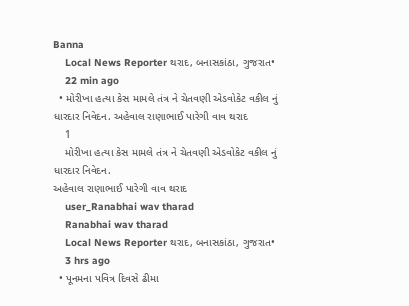Banna
    Local News Reporter થરાદ, બનાસકાંઠા, ગુજરાત•
    22 min ago
  • મોરીખા હત્યા કેસ મામલે તંત્ર ને ચેતવણી એડવોકેટ વકીલ નું ધારદાર નિવેદન. અહેવાલ રાણાભાઈ પારેગી વાવ થરાદ
    1
    મોરીખા હત્યા કેસ મામલે તંત્ર ને ચેતવણી એડવોકેટ વકીલ નું ધારદાર નિવેદન.
અહેવાલ રાણાભાઈ પારેગી વાવ થરાદ
    user_Ranabhai wav tharad
    Ranabhai wav tharad
    Local News Reporter થરાદ, બનાસકાંઠા, ગુજરાત•
    3 hrs ago
  • પૂનમના પવિત્ર દિવસે ઢીમા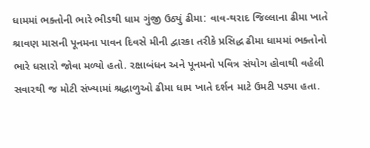ધામમાં ભક્તોની ભારે ભીડથી ધામ ગુંજી ઉઠ્યું ઢીમા: વાવ-થરાદ જિલ્લાના ઢીમા ખાતે શ્રાવણ માસની પૂનમના પાવન દિવસે મીની દ્વારકા તરીકે પ્રસિદ્ધ ઢીમા ધામમાં ભક્તોનો ભારે ધસારો જોવા મળ્યો હતો. રક્ષાબંધન અને પૂનમનો પવિત્ર સંયોગ હોવાથી વહેલી સવારથી જ મોટી સંખ્યામાં શ્રદ્ધાળુઓ ઢીમા ધામ ખાતે દર્શન માટે ઉમટી પડ્યા હતા.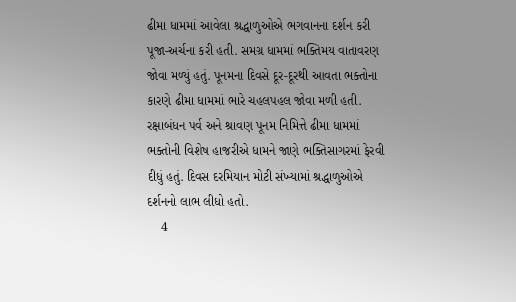ઢીમા ધામમાં આવેલા શ્રદ્ધાળુઓએ ભગવાનના દર્શન કરી પૂજા-અર્ચના કરી હતી. સમગ્ર ધામમાં ભક્તિમય વાતાવરણ જોવા મળ્યું હતું. પૂનમના દિવસે દૂર-દૂરથી આવતા ભક્તોના કારણે ઢીમા ધામમાં ભારે ચહલપહલ જોવા મળી હતી. રક્ષાબંધન પર્વ અને શ્રાવણ પૂનમ નિમિત્તે ઢીમા ધામમાં ભક્તોની વિશેષ હાજરીએ ધામને જાણે ભક્તિસાગરમાં ફેરવી દીધું હતું. દિવસ દરમિયાન મોટી સંખ્યામાં શ્રદ્ધાળુઓએ દર્શનનો લાભ લીધો હતો.
    4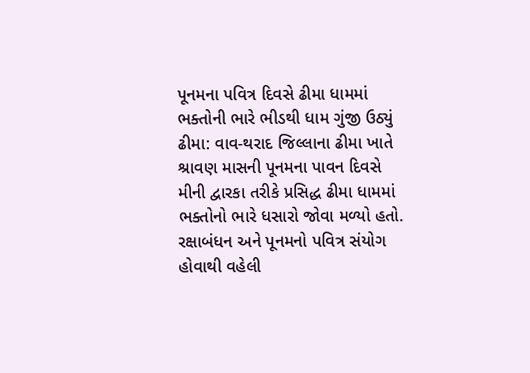પૂનમના પવિત્ર દિવસે ઢીમા ધામમાં ભક્તોની ભારે ભીડથી ધામ ગુંજી ઉઠ્યું
ઢીમા: વાવ-થરાદ જિલ્લાના ઢીમા ખાતે શ્રાવણ માસની પૂનમના પાવન દિવસે મીની દ્વારકા તરીકે પ્રસિદ્ધ ઢીમા ધામમાં ભક્તોનો ભારે ધસારો જોવા મળ્યો હતો. રક્ષાબંધન અને પૂનમનો પવિત્ર સંયોગ હોવાથી વહેલી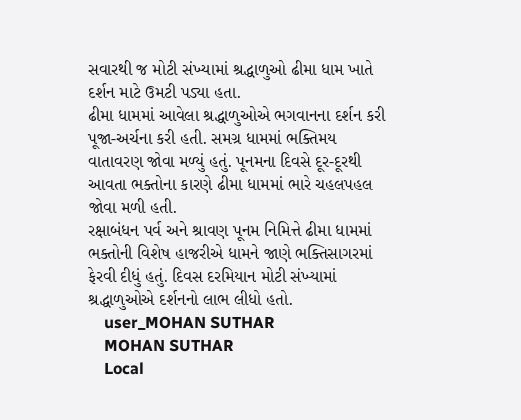સવારથી જ મોટી સંખ્યામાં શ્રદ્ધાળુઓ ઢીમા ધામ ખાતે દર્શન માટે ઉમટી પડ્યા હતા.
ઢીમા ધામમાં આવેલા શ્રદ્ધાળુઓએ ભગવાનના દર્શન કરી પૂજા-અર્ચના કરી હતી. સમગ્ર ધામમાં ભક્તિમય વાતાવરણ જોવા મળ્યું હતું. પૂનમના દિવસે દૂર-દૂરથી આવતા ભક્તોના કારણે ઢીમા ધામમાં ભારે ચહલપહલ જોવા મળી હતી.
રક્ષાબંધન પર્વ અને શ્રાવણ પૂનમ નિમિત્તે ઢીમા ધામમાં ભક્તોની વિશેષ હાજરીએ ધામને જાણે ભક્તિસાગરમાં ફેરવી દીધું હતું. દિવસ દરમિયાન મોટી સંખ્યામાં શ્રદ્ધાળુઓએ દર્શનનો લાભ લીધો હતો.
    user_MOHAN SUTHAR
    MOHAN SUTHAR
    Local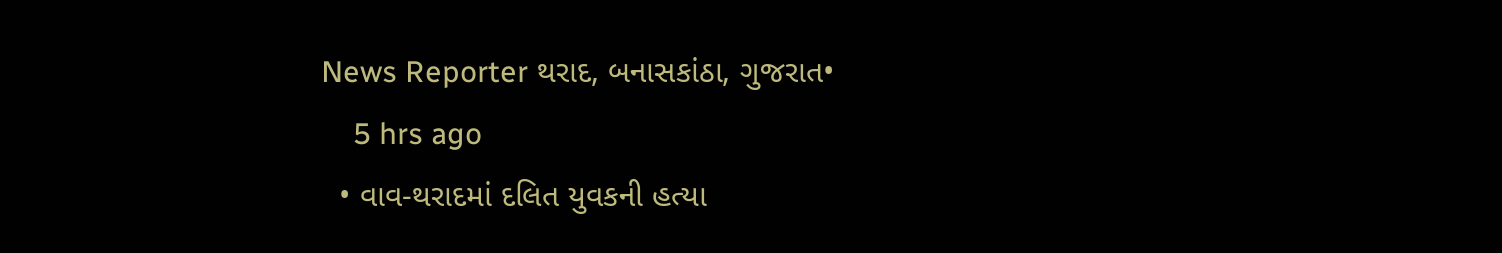News Reporter થરાદ, બનાસકાંઠા, ગુજરાત•
    5 hrs ago
  • વાવ-થરાદમાં દલિત યુવકની હત્યા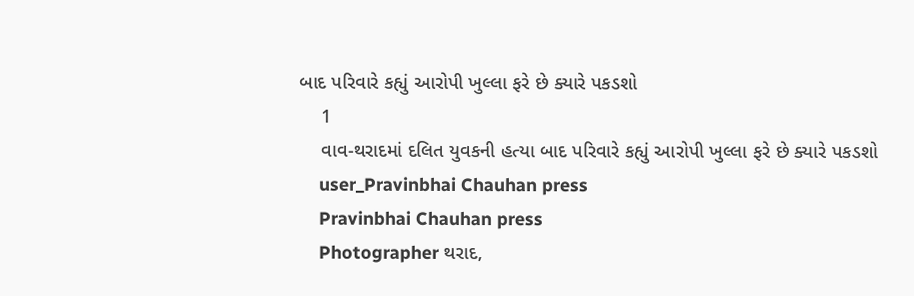બાદ પરિવારે કહ્યું આરોપી ખુલ્લા ફરે છે ક્યારે પકડશો
    1
    વાવ-થરાદમાં દલિત યુવકની હત્યા બાદ પરિવારે કહ્યું આરોપી ખુલ્લા ફરે છે ક્યારે પકડશો
    user_Pravinbhai Chauhan press
    Pravinbhai Chauhan press
    Photographer થરાદ,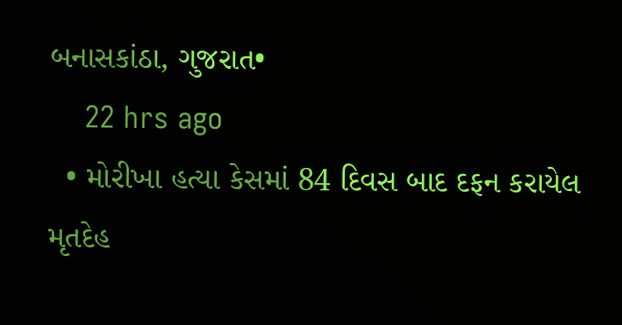બનાસકાંઠા, ગુજરાત•
    22 hrs ago
  • મોરીખા હત્યા કેસમાં 84 દિવસ બાદ દફન કરાયેલ મૃતદેહ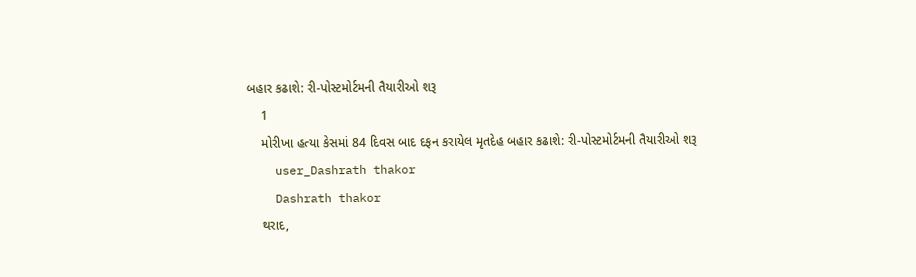બહાર કઢાશે: રી-પોસ્ટમોર્ટમની તૈયારીઓ શરૂ
    1
    મોરીખા હત્યા કેસમાં 84 દિવસ બાદ દફન કરાયેલ મૃતદેહ બહાર કઢાશે: રી-પોસ્ટમોર્ટમની તૈયારીઓ શરૂ
    user_Dashrath thakor
    Dashrath thakor
    થરાદ,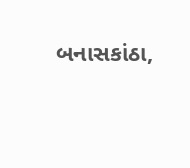બનાસકાંઠા,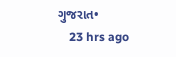ગુજરાત•
    23 hrs ago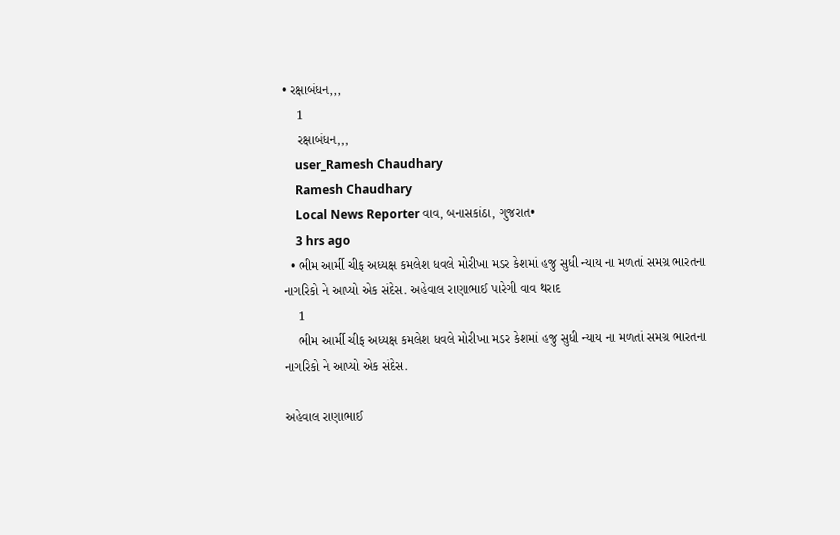• રક્ષાબંધન,,,
    1
    રક્ષાબંધન,,,
    user_Ramesh Chaudhary
    Ramesh Chaudhary
    Local News Reporter વાવ, બનાસકાંઠા, ગુજરાત•
    3 hrs ago
  • ભીમ આર્મી ચીફ અધ્યક્ષ કમલેશ ધવલે મોરીખા મડર કેશમાં હજુ સુધી ન્યાય ના મળતાં સમગ્ર ભારતના નાગરિકો ને આપ્યો એક સંદેસ. અહેવાલ રાણાભાઈ પારેગી વાવ થરાદ
    1
    ભીમ આર્મી ચીફ અધ્યક્ષ કમલેશ ધવલે મોરીખા મડર કેશમાં હજુ સુધી ન્યાય ના મળતાં સમગ્ર ભારતના નાગરિકો ને આપ્યો એક સંદેસ.

અહેવાલ રાણાભાઈ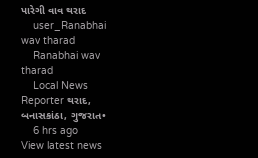પારેગી વાવ થરાદ
    user_Ranabhai wav tharad
    Ranabhai wav tharad
    Local News Reporter થરાદ, બનાસકાંઠા, ગુજરાત•
    6 hrs ago
View latest news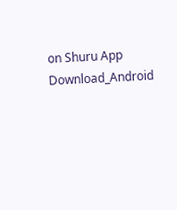on Shuru App
Download_Android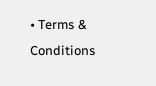• Terms & Conditions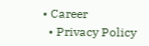• Career
  • Privacy Policy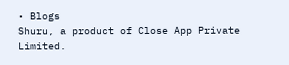• Blogs
Shuru, a product of Close App Private Limited.